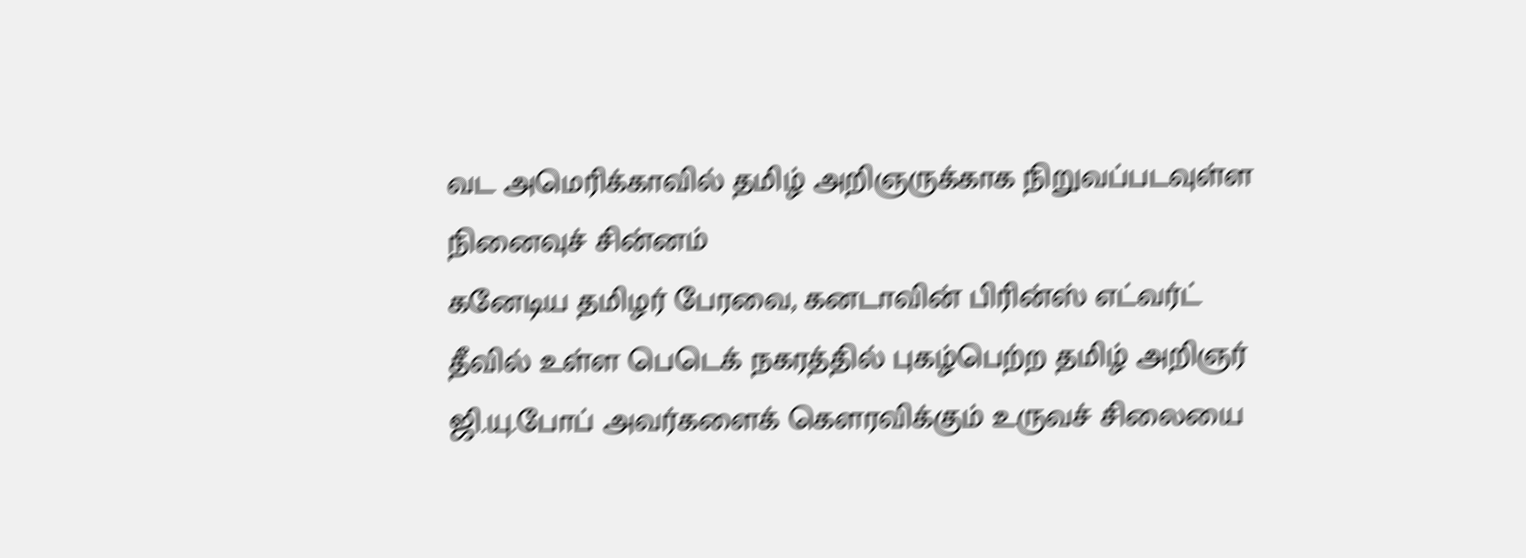வட அமெரிக்காவில் தமிழ் அறிஞருக்காக நிறுவப்படவுள்ள நினைவுச் சின்னம்
கனேடிய தமிழர் பேரவை, கனடாவின் பிரின்ஸ் எட்வர்ட் தீவில் உள்ள பெடெக் நகரத்தில் புகழ்பெற்ற தமிழ் அறிஞர் ஜி.யு.போப் அவர்களைக் கௌரவிக்கும் உருவச் சிலையை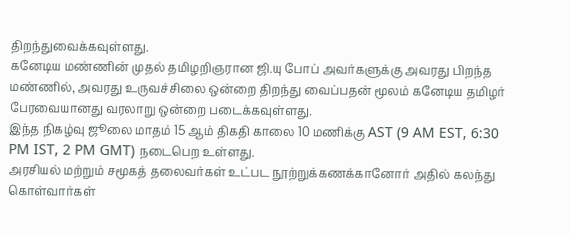திறந்துவைக்கவுள்ளது.
கனேடிய மண்ணின் முதல் தமிழறிஞரான ஜி.யு போப் அவர்களுக்கு அவரது பிறந்த மண்ணில், அவரது உருவச்சிலை ஒன்றை திறந்து வைப்பதன் மூலம் கனேடிய தமிழர் பேரவையானது வரலாறு ஒன்றை படைக்கவுள்ளது.
இந்த நிகழ்வு ஜூலை மாதம் 15 ஆம் திகதி காலை 10 மணிக்கு AST (9 AM EST, 6:30 PM IST, 2 PM GMT) நடைபெற உள்ளது.
அரசியல் மற்றும் சமூகத் தலைவர்கள் உட்பட நூற்றுக்கணக்கானோர் அதில் கலந்து கொள்வார்கள்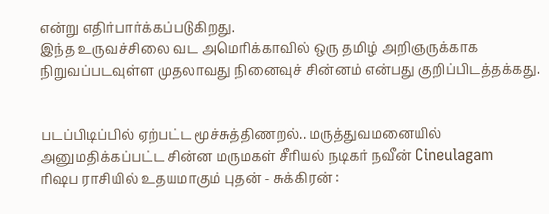என்று எதிர்பார்க்கப்படுகிறது.
இந்த உருவச்சிலை வட அமெரிக்காவில் ஒரு தமிழ் அறிஞருக்காக நிறுவப்படவுள்ள முதலாவது நினைவுச் சின்னம் என்பது குறிப்பிடத்தக்கது.


படப்பிடிப்பில் ஏற்பட்ட மூச்சுத்திணறல்.. மருத்துவமனையில் அனுமதிக்கப்பட்ட சின்ன மருமகள் சீரியல் நடிகர் நவீன் Cineulagam
ரிஷப ராசியில் உதயமாகும் புதன் - சுக்கிரன் :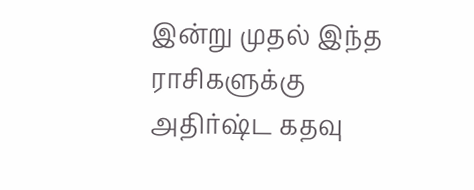இன்று முதல் இந்த ராசிகளுக்கு அதிர்ஷ்ட கதவு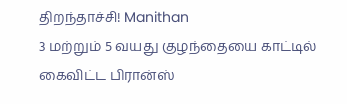திறந்தாச்சி! Manithan
3 மற்றும் 5 வயது குழந்தையை காட்டில் கைவிட்ட பிரான்ஸ்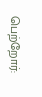பெற்றோர்: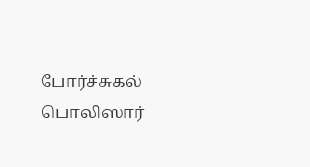போர்ச்சுகல் பொலிஸார்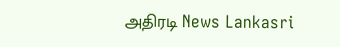அதிரடி News Lankasri